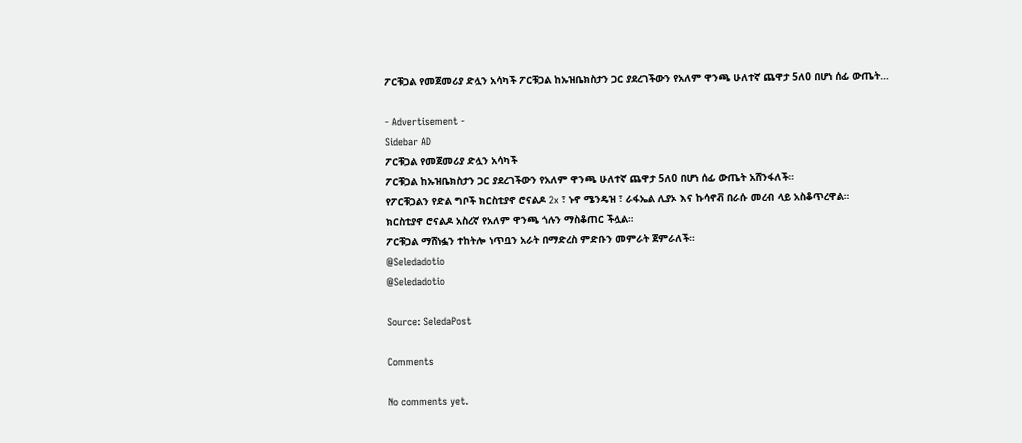ፖርቹጋል የመጀመሪያ ድሏን አሳካች ፖርቹጋል ከኡዝቤክስታን ጋር ያደረገችውን የአለም ዋንጫ ሁለተኛ ጨዋታ 5ለ0 በሆነ ሰፊ ውጤት…

- Advertisement -
Sidebar AD
ፖርቹጋል የመጀመሪያ ድሏን አሳካች
ፖርቹጋል ከኡዝቤክስታን ጋር ያደረገችውን የአለም ዋንጫ ሁለተኛ ጨዋታ 5ለ0 በሆነ ሰፊ ውጤት አሸንፋለች።
የፖርቹጋልን የድል ግቦች ክርስቲያኖ ሮናልዶ 2x ፣ ኑኖ ሜንዴዝ ፣ ራፋኤል ሊያኦ እና ኩሳኖቭ በራሱ መረብ ላይ አስቆጥረዋል።
ክርስቲያኖ ሮናልዶ አስረኛ የአለም ዋንጫ ጎሉን ማስቆጠር ችሏል።
ፖርቹጋል ማሸነፏን ተከትሎ ነጥቧን አራት በማድረስ ምድቡን መምራት ጀምራለች።
@Seledadotio
@Seledadotio

Source: SeledaPost

Comments

No comments yet.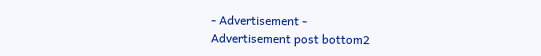- Advertisement -
Advertisement post bottom2